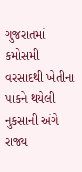ગુજરાતમાં કમોસમી વરસાદથી ખેતીના પાકને થયેલી નુકસાની અંગે રાજ્ય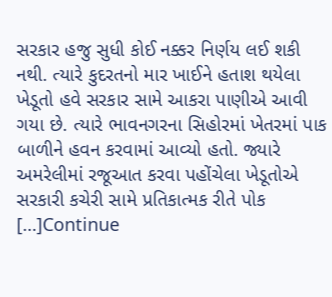સરકાર હજુ સુધી કોઈ નક્કર નિર્ણય લઈ શકી નથી. ત્યારે કુદરતનો માર ખાઈને હતાશ થયેલા ખેડૂતો હવે સરકાર સામે આકરા પાણીએ આવી ગયા છે. ત્યારે ભાવનગરના સિહોરમાં ખેતરમાં પાક બાળીને હવન કરવામાં આવ્યો હતો. જ્યારે અમરેલીમાં રજૂઆત કરવા પહોંચેલા ખેડૂતોએ સરકારી કચેરી સામે પ્રતિકાત્મક રીતે પોક […]Continue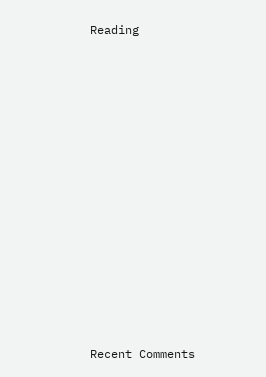Reading

















Recent Comments